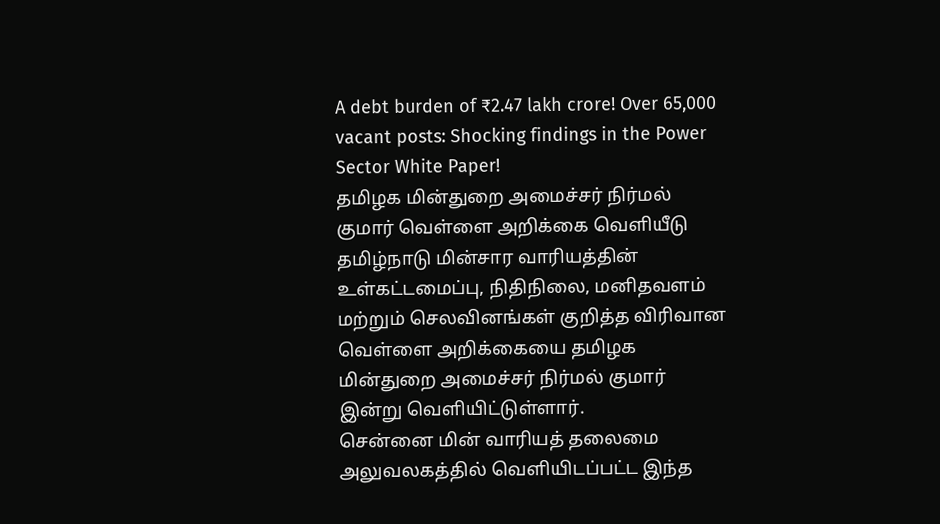A debt burden of ₹2.47 lakh crore! Over 65,000 vacant posts: Shocking findings in the Power Sector White Paper!
தமிழக மின்துறை அமைச்சர் நிர்மல் குமார் வெள்ளை அறிக்கை வெளியீடு
தமிழ்நாடு மின்சார வாரியத்தின் உள்கட்டமைப்பு, நிதிநிலை, மனிதவளம் மற்றும் செலவினங்கள் குறித்த விரிவான வெள்ளை அறிக்கையை தமிழக மின்துறை அமைச்சர் நிர்மல் குமார் இன்று வெளியிட்டுள்ளார்.
சென்னை மின் வாரியத் தலைமை அலுவலகத்தில் வெளியிடப்பட்ட இந்த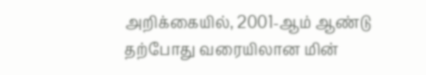அறிக்கையில், 2001-ஆம் ஆண்டு தற்போது வரையிலான மின்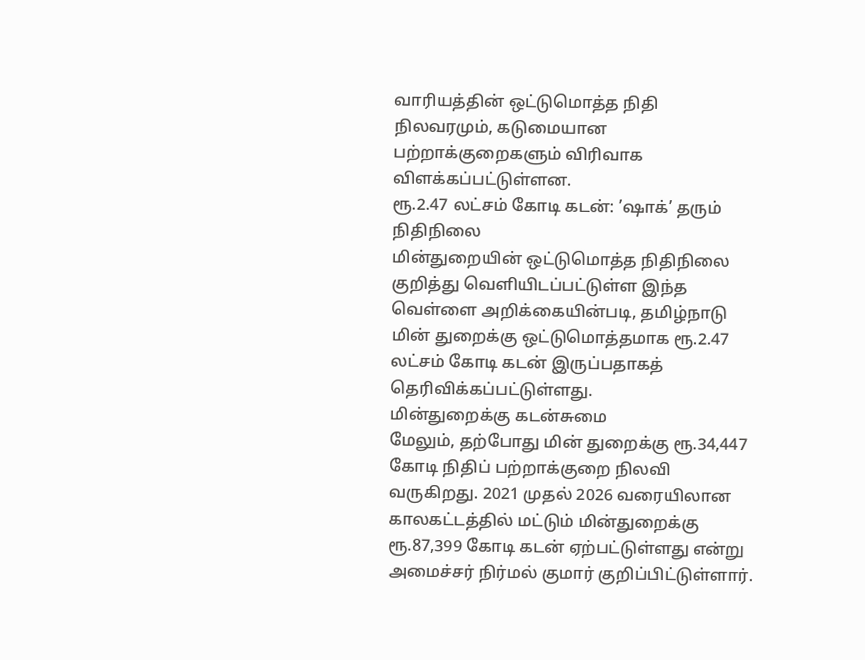வாரியத்தின் ஒட்டுமொத்த நிதி நிலவரமும், கடுமையான பற்றாக்குறைகளும் விரிவாக விளக்கப்பட்டுள்ளன.
ரூ.2.47 லட்சம் கோடி கடன்: ’ஷாக்’ தரும் நிதிநிலை
மின்துறையின் ஒட்டுமொத்த நிதிநிலை குறித்து வெளியிடப்பட்டுள்ள இந்த வெள்ளை அறிக்கையின்படி, தமிழ்நாடு மின் துறைக்கு ஒட்டுமொத்தமாக ரூ.2.47 லட்சம் கோடி கடன் இருப்பதாகத் தெரிவிக்கப்பட்டுள்ளது.
மின்துறைக்கு கடன்சுமை
மேலும், தற்போது மின் துறைக்கு ரூ.34,447 கோடி நிதிப் பற்றாக்குறை நிலவி வருகிறது. 2021 முதல் 2026 வரையிலான காலகட்டத்தில் மட்டும் மின்துறைக்கு ரூ.87,399 கோடி கடன் ஏற்பட்டுள்ளது என்று அமைச்சர் நிர்மல் குமார் குறிப்பிட்டுள்ளார்.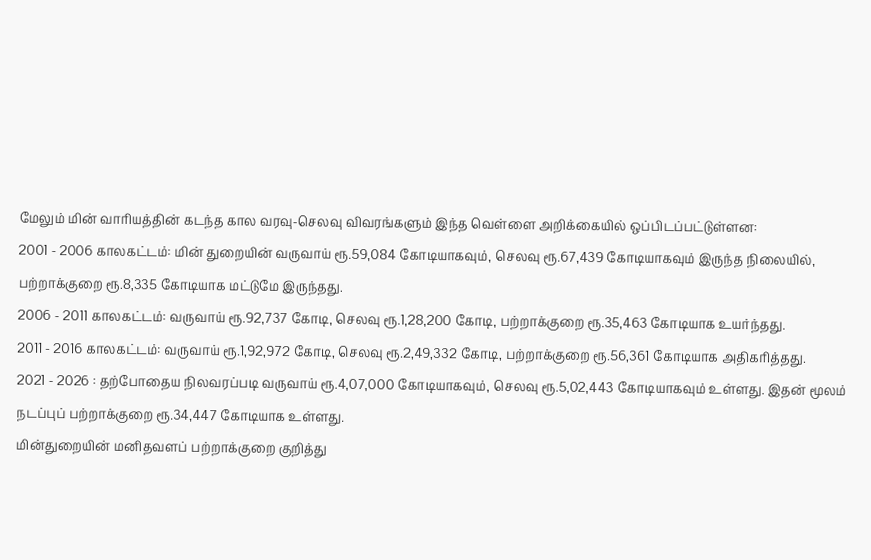மேலும் மின் வாரியத்தின் கடந்த கால வரவு-செலவு விவரங்களும் இந்த வெள்ளை அறிக்கையில் ஒப்பிடப்பட்டுள்ளன:
2001 - 2006 காலகட்டம்: மின் துறையின் வருவாய் ரூ.59,084 கோடியாகவும், செலவு ரூ.67,439 கோடியாகவும் இருந்த நிலையில், பற்றாக்குறை ரூ.8,335 கோடியாக மட்டுமே இருந்தது.
2006 - 2011 காலகட்டம்: வருவாய் ரூ.92,737 கோடி, செலவு ரூ.1,28,200 கோடி, பற்றாக்குறை ரூ.35,463 கோடியாக உயர்ந்தது.
2011 - 2016 காலகட்டம்: வருவாய் ரூ.1,92,972 கோடி, செலவு ரூ.2,49,332 கோடி, பற்றாக்குறை ரூ.56,361 கோடியாக அதிகரித்தது.
2021 - 2026 : தற்போதைய நிலவரப்படி வருவாய் ரூ.4,07,000 கோடியாகவும், செலவு ரூ.5,02,443 கோடியாகவும் உள்ளது. இதன் மூலம் நடப்புப் பற்றாக்குறை ரூ.34,447 கோடியாக உள்ளது.
மின்துறையின் மனிதவளப் பற்றாக்குறை குறித்து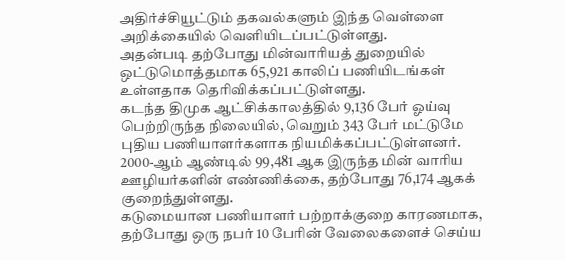அதிர்ச்சியூட்டும் தகவல்களும் இந்த வெள்ளை அறிக்கையில் வெளியிடப்பட்டுள்ளது.
அதன்படி தற்போது மின்வாரியத் துறையில் ஒட்டுமொத்தமாக 65,921 காலிப் பணியிடங்கள் உள்ளதாக தெரிவிக்கப்பட்டுள்ளது.
கடந்த திமுக ஆட்சிக்காலத்தில் 9,136 பேர் ஓய்வு பெற்றிருந்த நிலையில், வெறும் 343 பேர் மட்டுமே புதிய பணியாளர்களாக நியமிக்கப்பட்டுள்ளனர்.
2000-ஆம் ஆண்டில் 99,481 ஆக இருந்த மின் வாரிய ஊழியர்களின் எண்ணிக்கை, தற்போது 76,174 ஆகக் குறைந்துள்ளது.
கடுமையான பணியாளர் பற்றாக்குறை காரணமாக, தற்போது ஒரு நபர் 10 பேரின் வேலைகளைச் செய்ய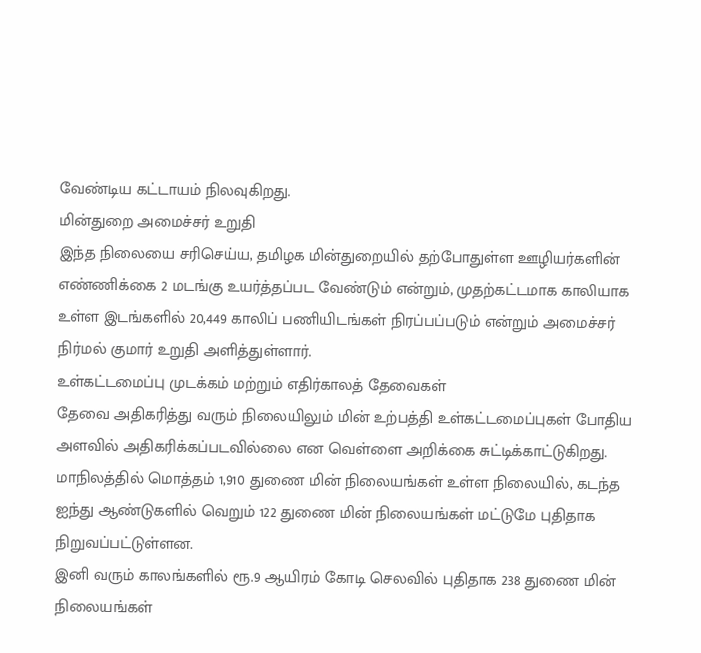வேண்டிய கட்டாயம் நிலவுகிறது.
மின்துறை அமைச்சர் உறுதி
இந்த நிலையை சரிசெய்ய, தமிழக மின்துறையில் தற்போதுள்ள ஊழியர்களின் எண்ணிக்கை 2 மடங்கு உயர்த்தப்பட வேண்டும் என்றும், முதற்கட்டமாக காலியாக உள்ள இடங்களில் 20,449 காலிப் பணியிடங்கள் நிரப்பப்படும் என்றும் அமைச்சர் நிர்மல் குமார் உறுதி அளித்துள்ளார்.
உள்கட்டமைப்பு முடக்கம் மற்றும் எதிர்காலத் தேவைகள்
தேவை அதிகரித்து வரும் நிலையிலும் மின் உற்பத்தி உள்கட்டமைப்புகள் போதிய அளவில் அதிகரிக்கப்படவில்லை என வெள்ளை அறிக்கை சுட்டிக்காட்டுகிறது.
மாநிலத்தில் மொத்தம் 1,910 துணை மின் நிலையங்கள் உள்ள நிலையில், கடந்த ஐந்து ஆண்டுகளில் வெறும் 122 துணை மின் நிலையங்கள் மட்டுமே புதிதாக நிறுவப்பட்டுள்ளன.
இனி வரும் காலங்களில் ரூ.9 ஆயிரம் கோடி செலவில் புதிதாக 238 துணை மின் நிலையங்கள்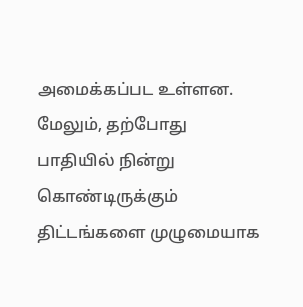அமைக்கப்பட உள்ளன.
மேலும், தற்போது பாதியில் நின்று கொண்டிருக்கும் திட்டங்களை முழுமையாக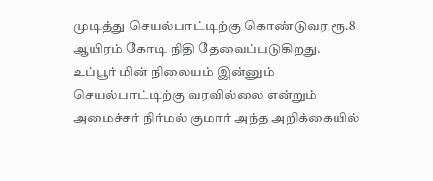முடித்து செயல்பாட்டிற்கு கொண்டுவர ரூ.8 ஆயிரம் கோடி நிதி தேவைப்படுகிறது.
உப்பூர் மின் நிலையம் இன்னும் செயல்பாட்டிற்கு வரவில்லை என்றும் அமைச்சர் நிர்மல் குமார் அந்த அறிக்கையில்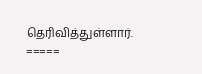தெரிவித்துள்ளார்.
=====